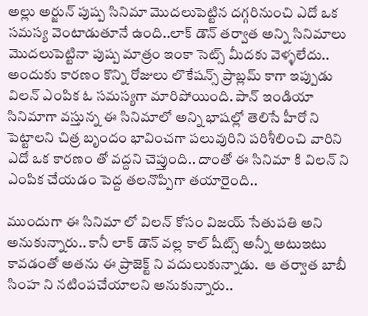అల్లు అర్జున్ పుష్ప సినిమా మొదలుపెట్టిన దగ్గరినుంచి ఎదో ఒక సమస్య వెంటాడుతూనే ఉంది..లాక్ డౌన్ తర్వాత అన్ని సినిమాలు మొదలుపెట్టినా పుష్ప మాత్రం ఇంకా సెట్స్ మీదకు వెళ్ళలేదు.. అందుకు కారణం కొన్ని రోజులు లొకేషన్స్ ప్రాబ్లమ్ కాగా ఇప్పుడు విలన్ ఎంపిక ఓ సమస్యగా మారిపోయింది. పాన్ ఇండియా సినిమాగా వస్తున్న ఈ సినిమాలో అన్ని భాషల్లో తెలిసే హీరో ని పెట్టాలని చిత్ర బృందం భావించగా పలువురిని పరిశీలించి వారిని ఎదో ఒక కారణం తో వద్దని చెప్తుంది.. దాంతో ఈ సినిమా కి విలన్ ని ఎంపిక చేయడం పెద్ద తలనొప్పిగా తయారైంది..

ముందుగా ఈ సినిమా లో విలన్ కోసం విజయ్ సేతుపతి అని అనుకున్నారు.. కానీ లాక్ డౌన్ వల్ల కాల్ షీట్స్ అన్నీ అటుఇటు కావడంతో అతను ఈ ప్రాజెక్ట్ ని వదులుకున్నాడు.  ఆ తర్వాత బాబీ సింహ ని నటింపచేయాలని అనుకున్నారు..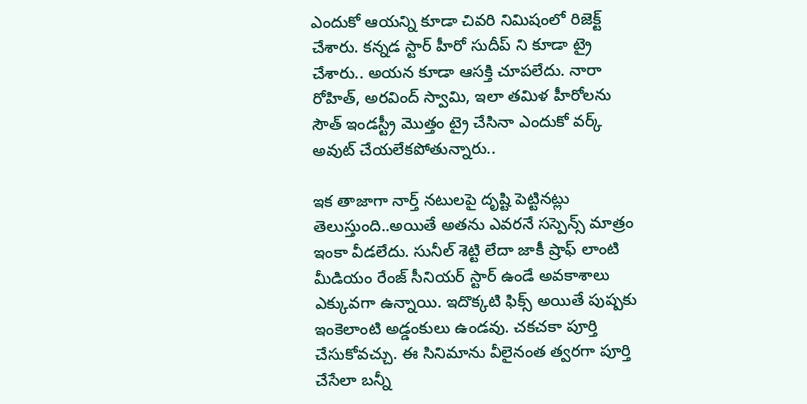ఎందుకో ఆయన్ని కూడా చివరి నిమిషంలో రిజెక్ట్ చేశారు. కన్నడ స్టార్ హీరో సుదీప్ ని కూడా ట్రై చేశారు.. అయన కూడా ఆసక్తి చూపలేదు. నారా రోహిత్, అరవింద్ స్వామి, ఇలా తమిళ హీరోలను సౌత్ ఇండస్ట్రీ మొత్తం ట్రై చేసినా ఎందుకో వర్క్ అవుట్ చేయలేకపోతున్నారు..

ఇక తాజాగా నార్త్ నటులపై దృష్టి పెట్టినట్లు తెలుస్తుంది..అయితే అతను ఎవరనే సస్పెన్స్ మాత్రం ఇంకా వీడలేదు. సునీల్ శెట్టి లేదా జాకీ ష్రాఫ్ లాంటి మీడియం రేంజ్ సీనియర్ స్టార్ ఉండే అవకాశాలు ఎక్కువగా ఉన్నాయి. ఇదొక్కటి ఫిక్స్ అయితే పుష్పకు ఇంకెలాంటి అడ్డంకులు ఉండవు. చకచకా పూర్తి చేసుకోవచ్చు. ఈ సినిమాను వీలైనంత త్వరగా పూర్తి చేసేలా బన్నీ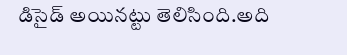డిసైడ్ అయినట్టు తెలిసింది.అది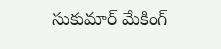సుకుమార్ మేకింగ్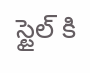స్టైల్ కి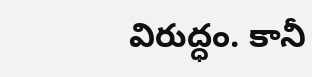విరుద్ధం. కానీ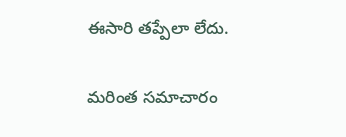ఈసారి తప్పేలా లేదు.

మరింత సమాచారం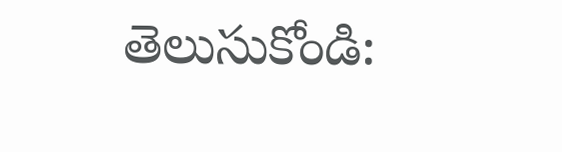తెలుసుకోండి: